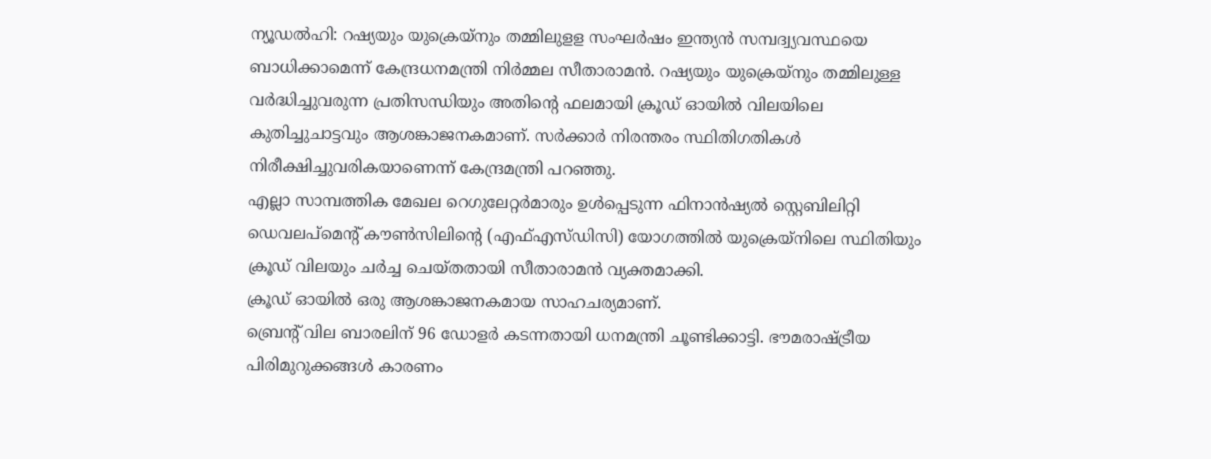ന്യൂഡൽഹി: റഷ്യയും യുക്രെയ്നും തമ്മിലുളള സംഘർഷം ഇന്ത്യൻ സമ്പദ്വ്യവസ്ഥയെ ബാധിക്കാമെന്ന് കേന്ദ്രധനമന്ത്രി നിർമ്മല സീതാരാമൻ. റഷ്യയും യുക്രെയ്നും തമ്മിലുള്ള വർദ്ധിച്ചുവരുന്ന പ്രതിസന്ധിയും അതിന്റെ ഫലമായി ക്രൂഡ് ഓയിൽ വിലയിലെ കുതിച്ചുചാട്ടവും ആശങ്കാജനകമാണ്. സർക്കാർ നിരന്തരം സ്ഥിതിഗതികൾ നിരീക്ഷിച്ചുവരികയാണെന്ന് കേന്ദ്രമന്ത്രി പറഞ്ഞു.
എല്ലാ സാമ്പത്തിക മേഖല റെഗുലേറ്റർമാരും ഉൾപ്പെടുന്ന ഫിനാൻഷ്യൽ സ്റ്റെബിലിറ്റി ഡെവലപ്മെന്റ് കൗൺസിലിന്റെ (എഫ്എസ്ഡിസി) യോഗത്തിൽ യുക്രെയ്നിലെ സ്ഥിതിയും ക്രൂഡ് വിലയും ചർച്ച ചെയ്തതായി സീതാരാമൻ വ്യക്തമാക്കി.
ക്രൂഡ് ഓയിൽ ഒരു ആശങ്കാജനകമായ സാഹചര്യമാണ്.
ബ്രെന്റ് വില ബാരലിന് 96 ഡോളർ കടന്നതായി ധനമന്ത്രി ചൂണ്ടിക്കാട്ടി. ഭൗമരാഷ്ട്രീയ പിരിമുറുക്കങ്ങൾ കാരണം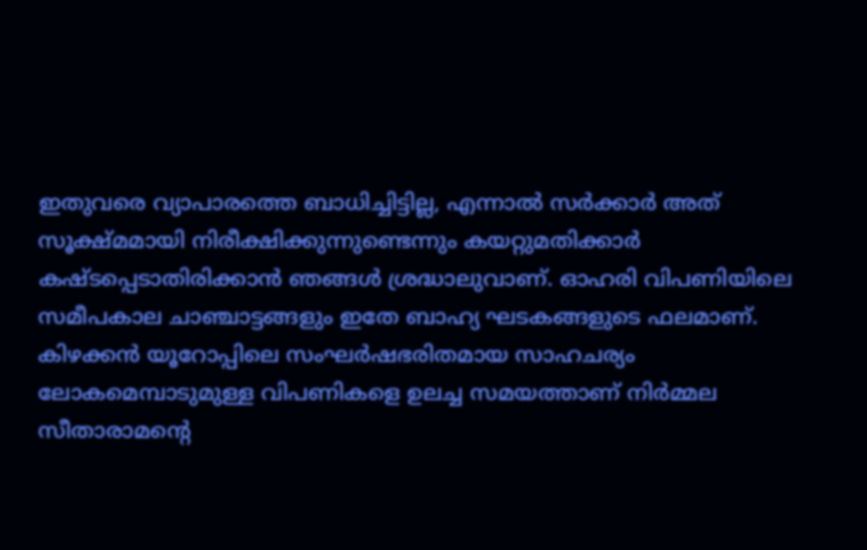ഇതുവരെ വ്യാപാരത്തെ ബാധിച്ചിട്ടില്ല, എന്നാൽ സർക്കാർ അത് സൂക്ഷ്മമായി നിരീക്ഷിക്കുന്നുണ്ടെന്നും കയറ്റുമതിക്കാർ കഷ്ടപ്പെടാതിരിക്കാൻ ഞങ്ങൾ ശ്രദ്ധാലുവാണ്. ഓഹരി വിപണിയിലെ സമീപകാല ചാഞ്ചാട്ടങ്ങളും ഇതേ ബാഹ്യ ഘടകങ്ങളുടെ ഫലമാണ്. കിഴക്കൻ യൂറോപ്പിലെ സംഘർഷഭരിതമായ സാഹചര്യം ലോകമെമ്പാടുമുള്ള വിപണികളെ ഉലച്ച സമയത്താണ് നിർമ്മല സീതാരാമന്റെ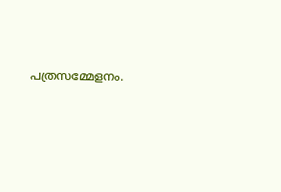പത്രസമ്മേളനം.